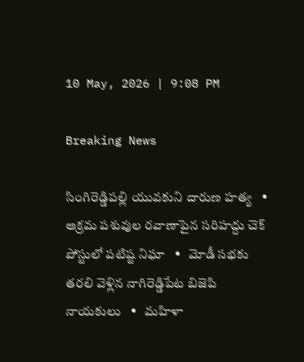10 May, 2026 | 9:08 PM

Breaking News

సింగిరెడ్డిపల్లి యువకుని దారుణ హత్య   •   అక్రమ పశువుల రవాణాపైన సరిహద్దు చెక్ పోస్టులో పటిష్ట నిఘా   •   మోడీ సభకు తరలి వెళ్లిన నాగిరెడ్డిపేట బిజెపి నాయకులు   •   మహిళా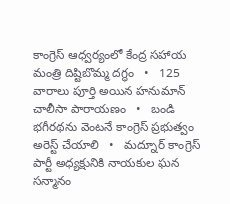కాంగ్రెస్ ఆధ్వర్యంలో కేంద్ర సహాయ మంత్రి దిష్టిబొమ్మ దగ్ధం   •   125 వారాలు పూర్తి అయిన హనుమాన్ చాలీసా పారాయణం   •   బండి భగీరథను వెంటనే కాంగ్రెస్ ప్రభుత్వం అరెస్ట్ చేయాలి   •   మద్నూర్ కాంగ్రెస్ పార్టీ అధ్యక్షునికి నాయకుల ఘన సన్మానం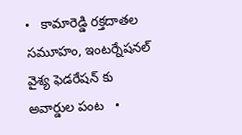•   కామారెడ్డి రక్తదాతల సమూహం, ఇంటర్నేషనల్ వైశ్య ఫెడరేషన్ కు అవార్డుల పంట   •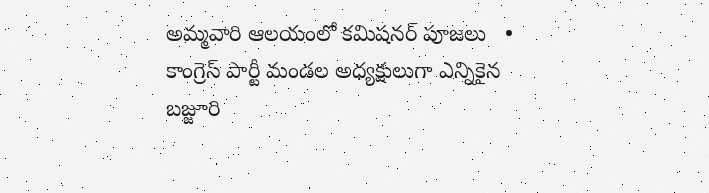అమ్మవారి ఆలయంలో కమిషనర్ పూజలు   •   కాంగ్రెస్ పార్టీ మండల అధ్యక్షులుగా ఎన్నికైన బజ్జూరి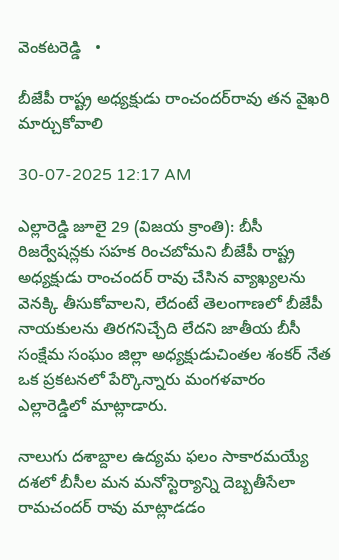వెంకటరెడ్డి   •

బీజేపీ రాష్ట్ర అధ్యక్షుడు రాంచందర్‌రావు తన వైఖరి మార్చుకోవాలి

30-07-2025 12:17 AM

ఎల్లారెడ్డి జూలై 29 (విజయ క్రాంతి): బీసీ రిజర్వేషన్లకు సహక రించబోమని బీజేపీ రాష్ట్ర అధ్యక్షుడు రాంచందర్ రావు చేసిన వ్యాఖ్యలను వెనక్కి తీసుకోవాలని, లేదంటే తెలంగాణలో బీజేపీ నాయకులను తిరగనిచ్చేది లేదని జాతీయ బీసీ సంక్షేమ సంఘం జిల్లా అధ్యక్షుడుచింతల శంకర్ నేత ఒక ప్రకటనలో పేర్కొన్నారు మంగళవారం ఎల్లారెడ్డిలో మాట్లాడారు.

నాలుగు దశాబ్దాల ఉద్యమ ఫలం సాకారమయ్యే దశలో బీసీల మన మనోస్టెర్యాన్ని దెబ్బతీసేలా రామచందర్ రావు మాట్లాడడం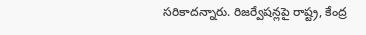సరికాదన్నారు. రిజర్వేషన్లపై రాష్ట్ర, కేంద్ర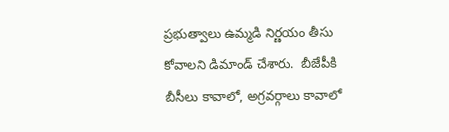ప్రభుత్వాలు ఉమ్మడి నిర్ణయం తీసు కోవాలని డిమాండ్ చేశారు.  బీజేపీకి బీసీలు కావాలో, అగ్రవర్గాలు కావాలో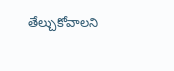తేల్చుకోవాలని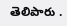తెలిపారు .